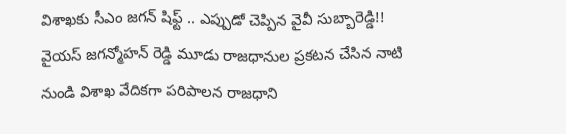విశాఖకు సీఎం జగన్ షిఫ్ట్ .. ఎప్పుడో చెప్పిన వైవీ సుబ్బారెడ్డి!!
వైయస్ జగన్మోహన్ రెడ్డి మూడు రాజధానుల ప్రకటన చేసిన నాటి నుండి విశాఖ వేదికగా పరిపాలన రాజధాని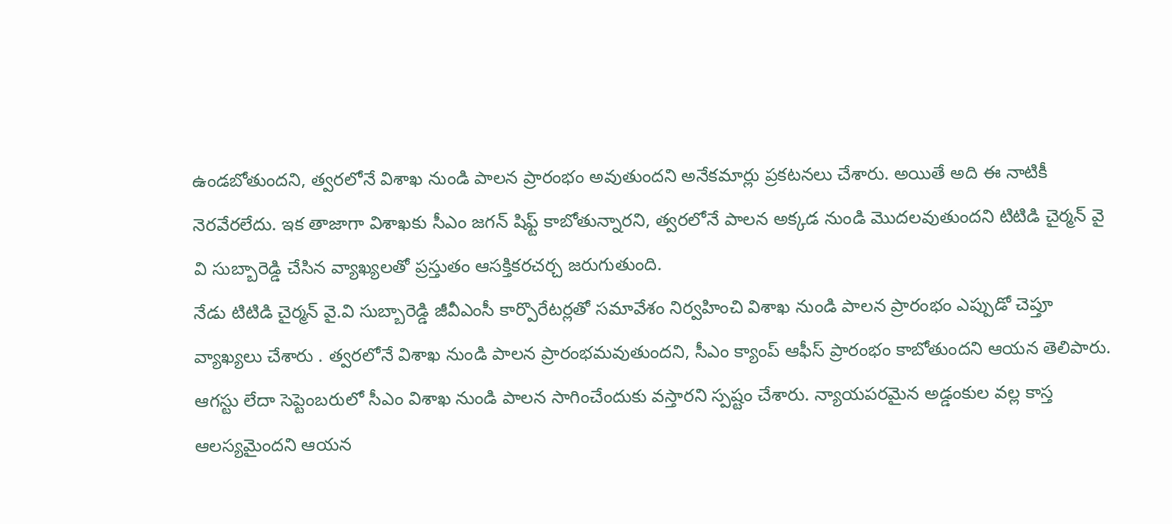ఉండబోతుందని, త్వరలోనే విశాఖ నుండి పాలన ప్రారంభం అవుతుందని అనేకమార్లు ప్రకటనలు చేశారు. అయితే అది ఈ నాటికీ నెరవేరలేదు. ఇక తాజాగా విశాఖకు సీఎం జగన్ షిఫ్ట్ కాబోతున్నారని, త్వరలోనే పాలన అక్కడ నుండి మొదలవుతుందని టిటిడి చైర్మన్ వై వి సుబ్బారెడ్డి చేసిన వ్యాఖ్యలతో ప్రస్తుతం ఆసక్తికరచర్చ జరుగుతుంది.
నేడు టిటిడి చైర్మన్ వై.వి సుబ్బారెడ్డి జీవీఎంసీ కార్పొరేటర్లతో సమావేశం నిర్వహించి విశాఖ నుండి పాలన ప్రారంభం ఎప్పుడో చెప్తూ వ్యాఖ్యలు చేశారు . త్వరలోనే విశాఖ నుండి పాలన ప్రారంభమవుతుందని, సీఎం క్యాంప్ ఆఫీస్ ప్రారంభం కాబోతుందని ఆయన తెలిపారు. ఆగస్టు లేదా సెప్టెంబరులో సీఎం విశాఖ నుండి పాలన సాగించేందుకు వస్తారని స్పష్టం చేశారు. న్యాయపరమైన అడ్డంకుల వల్ల కాస్త ఆలస్యమైందని ఆయన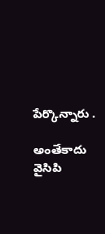పేర్కొన్నారు .

అంతేకాదు వైసిపి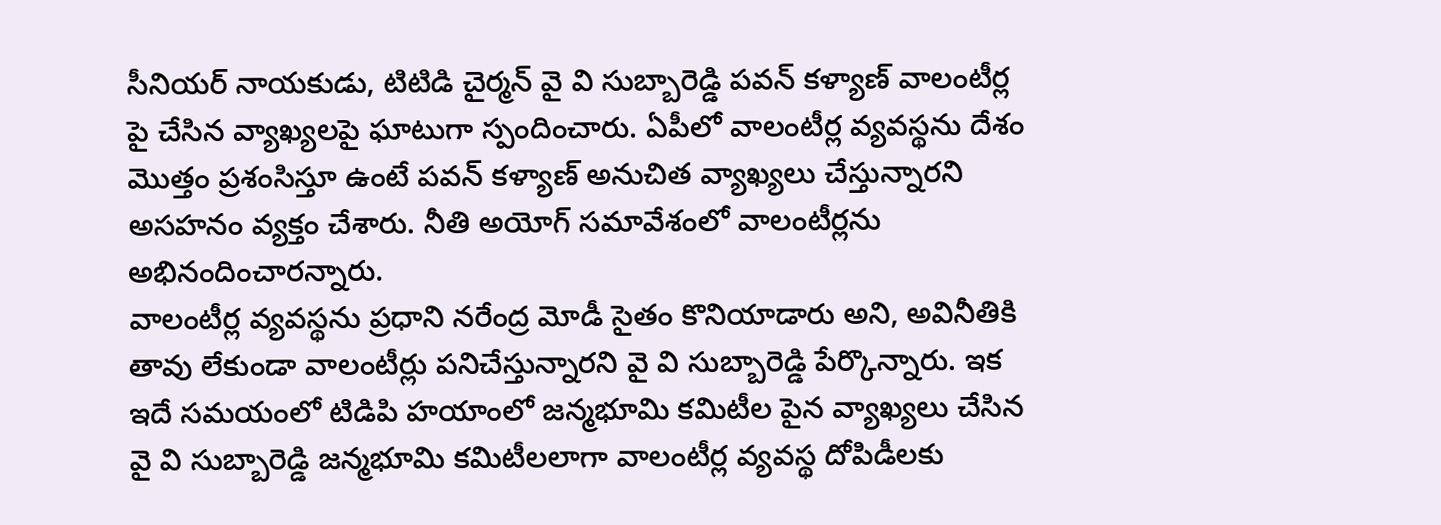సీనియర్ నాయకుడు, టిటిడి చైర్మన్ వై వి సుబ్బారెడ్డి పవన్ కళ్యాణ్ వాలంటీర్ల పై చేసిన వ్యాఖ్యలపై ఘాటుగా స్పందించారు. ఏపీలో వాలంటీర్ల వ్యవస్థను దేశం మొత్తం ప్రశంసిస్తూ ఉంటే పవన్ కళ్యాణ్ అనుచిత వ్యాఖ్యలు చేస్తున్నారని అసహనం వ్యక్తం చేశారు. నీతి అయోగ్ సమావేశంలో వాలంటీర్లను అభినందించారన్నారు.
వాలంటీర్ల వ్యవస్థను ప్రధాని నరేంద్ర మోడీ సైతం కొనియాడారు అని, అవినీతికి తావు లేకుండా వాలంటీర్లు పనిచేస్తున్నారని వై వి సుబ్బారెడ్డి పేర్కొన్నారు. ఇక ఇదే సమయంలో టిడిపి హయాంలో జన్మభూమి కమిటీల పైన వ్యాఖ్యలు చేసిన వై వి సుబ్బారెడ్డి జన్మభూమి కమిటీలలాగా వాలంటీర్ల వ్యవస్థ దోపిడీలకు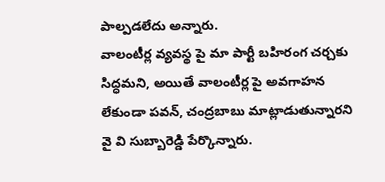పాల్పడలేదు అన్నారు.
వాలంటీర్ల వ్యవస్థ పై మా పార్టీ బహిరంగ చర్చకు సిద్ధమని, అయితే వాలంటీర్ల పై అవగాహన లేకుండా పవన్, చంద్రబాబు మాట్లాడుతున్నారని వై వి సుబ్బారెడ్డి పేర్కొన్నారు.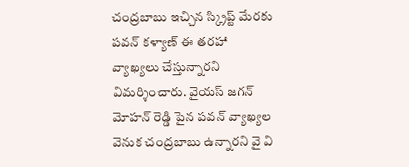చంద్రబాబు ఇచ్చిన స్క్రిప్ట్ మేరకు పవన్ కళ్యాణ్ ఈ తరహా వ్యాఖ్యలు చేస్తున్నారని విమర్శించారు. వైయస్ జగన్ మోహన్ రెడ్డి పైన పవన్ వ్యాఖ్యల వెనుక చంద్రబాబు ఉన్నారని వై వి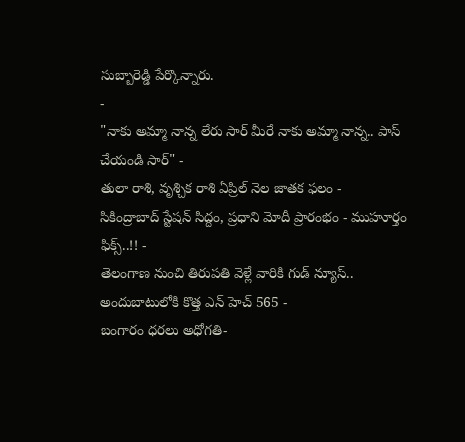సుబ్బారెడ్డి పేర్కొన్నారు.
-
"నాకు అమ్మా నాన్న లేరు సార్ మీరే నాకు అమ్మా నాన్న.. పాస్ చేయండి సార్" -
తులా రాశి, వృశ్చిక రాశి ఏప్రిల్ నెల జాతక ఫలం -
సికింద్రాబాద్ స్టేషన్ సిద్దం, ప్రధాని మోదీ ప్రారంభం - ముహూర్తం ఫిక్స్..!! -
తెలంగాణ నుంచి తిరుపతి వెళ్లే వారికి గుడ్ న్యూస్.. అందుబాటులోకి కొత్త ఎన్ హెచ్ 565 -
బంగారం ధరలు అధోగతి-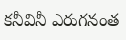కనీవినీ ఎరుగనంత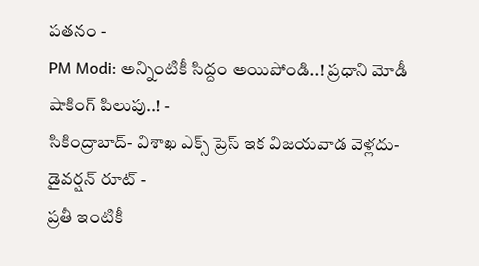పతనం -
PM Modi: అన్నింటికీ సిద్దం అయిపోండి..! ప్రధాని మోడీ షాకింగ్ పిలుపు..! -
సికింద్రాబాద్- విశాఖ ఎక్స్ ప్రెస్ ఇక విజయవాడ వెళ్లదు- డైవర్షన్ రూట్ -
ప్రతీ ఇంటికీ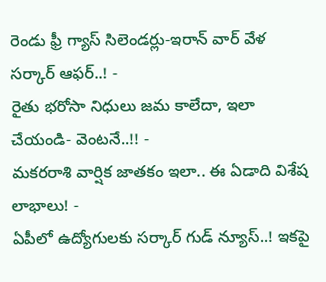రెండు ఫ్రీ గ్యాస్ సిలెండర్లు-ఇరాన్ వార్ వేళ సర్కార్ ఆఫర్..! -
రైతు భరోసా నిధులు జమ కాలేదా, ఇలా చేయండి- వెంటనే..!! -
మకరరాశి వార్షిక జాతకం ఇలా.. ఈ ఏడాది విశేష లాభాలు! -
ఏపీలో ఉద్యోగులకు సర్కార్ గుడ్ న్యూస్..! ఇకపై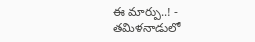ఈ మార్పు..! -
తమిళనాడులో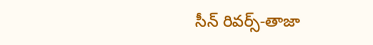సీన్ రివర్స్-తాజా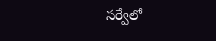సర్వేలో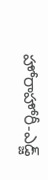హోరాహోరీ-ఎడ్జ్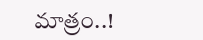మాత్రం..!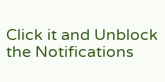Click it and Unblock the Notifications